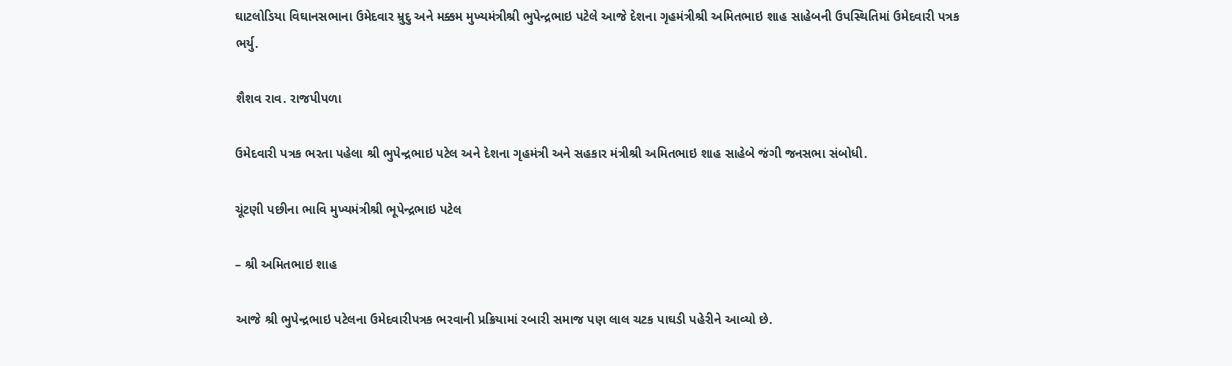ઘાટલોડિયા વિઘાનસભાના ઉમેદવાર મ્રુદુ અને મક્કમ મુખ્યમંત્રીશ્રી ભુપેન્દ્રભાઇ પટેલે આજે દેશના ગૃહમંત્રીશ્રી અમિતભાઇ શાહ સાહેબની ઉપસ્થિતિમાં ઉમેદવારી પત્રક ભર્યુ.

શૈશવ રાવ. રાજપીપળા

ઉમેદવારી પત્રક ભરતા પહેલા શ્રી ભુપેન્દ્રભાઇ પટેલ અને દેશના ગૃહમંત્રી અને સહકાર મંત્રીશ્રી અમિતભાઇ શાહ સાહેબે જંગી જનસભા સંબોધી.

ચૂંટણી પછીના ભાવિ મુખ્યમંત્રીશ્રી ભૂપેન્દ્રભાઇ પટેલ

– શ્રી અમિતભાઇ શાહ

આજે શ્રી ભુપેન્દ્રભાઇ પટેલના ઉમેદવારીપત્રક ભરવાની પ્રક્રિયામાં રબારી સમાજ પણ લાલ ચટક પાઘડી પહેરીને આવ્યો છે.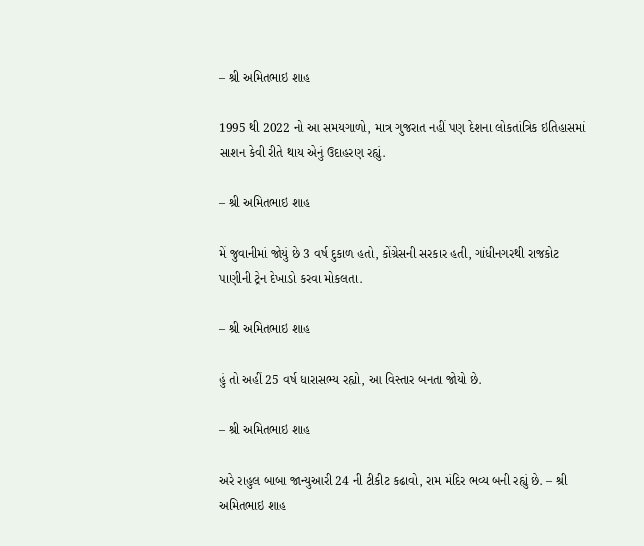– શ્રી અમિતભાઇ શાહ

1995 થી 2022 નો આ સમયગાળો, માત્ર ગુજરાત નહીં પણ દેશના લોકતાંત્રિક ઇતિહાસમાં સાશન કેવી રીતે થાય એનું ઉદાહરણ રહ્યું.

– શ્રી અમિતભાઇ શાહ

મેં જુવાનીમાં જોયું છે 3 વર્ષ દુકાળ હતો, કોંગ્રેસની સરકાર હતી, ગાંધીનગરથી રાજકોટ પાણીની ટ્રેન દેખાડો કરવા મોકલતા.

– શ્રી અમિતભાઇ શાહ

હું તો અહીં 25 વર્ષ ધારાસભ્ય રહ્યો, આ વિસ્તાર બનતા જોયો છે.

– શ્રી અમિતભાઇ શાહ

અરે રાહુલ બાબા જાન્યુઆરી 24 ની ટીકીટ કઢાવો, રામ મંદિર ભવ્ય બની રહ્યું છે. – શ્રી અમિતભાઇ શાહ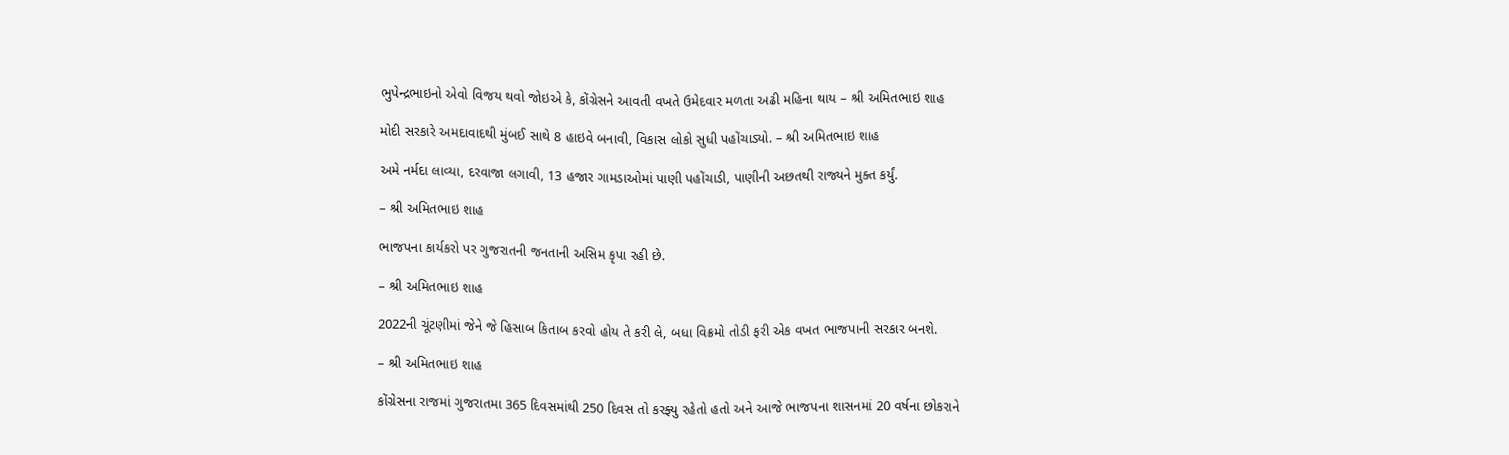ભુપેન્દ્રભાઇનો એવો વિજય થવો જોઇએ કે, કોંગ્રેસને આવતી વખતે ઉમેદવાર મળતા અઢી મહિના થાય – શ્રી અમિતભાઇ શાહ

મોદી સરકારે અમદાવાદથી મુંબઈ સાથે 8 હાઇવે બનાવી, વિકાસ લોકો સુધી પહોંચાડ્યો. – શ્રી અમિતભાઇ શાહ

અમે નર્મદા લાવ્યા, દરવાજા લગાવી, 13 હજાર ગામડાઓમાં પાણી પહોંચાડી, પાણીની અછતથી રાજ્યને મુક્ત કર્યું.

– શ્રી અમિતભાઇ શાહ

ભાજપના કાર્યકરો પર ગુજરાતની જનતાની અસિમ કૃપા રહી છે.

– શ્રી અમિતભાઇ શાહ

2022ની ચૂંટણીમાં જેને જે હિસાબ કિતાબ કરવો હોય તે કરી લે, બધા વિક્રમો તોડી ફરી એક વખત ભાજપાની સરકાર બનશે.

– શ્રી અમિતભાઇ શાહ

કોંગ્રેસના રાજમાં ગુજરાતમા 365 દિવસમાંથી 250 દિવસ તો કરફ્યુ રહેતો હતો અને આજે ભાજપના શાસનમાં 20 વર્ષના છોકરાને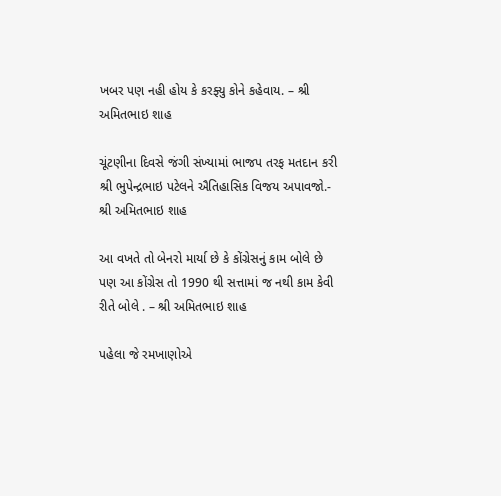ખબર પણ નહી હોય કે કરફ્યુ કોને કહેવાય. – શ્રી અમિતભાઇ શાહ

ચૂંટણીના દિવસે જંગી સંખ્યામાં ભાજપ તરફ મતદાન કરી શ્રી ભુપેન્દ્રભાઇ પટેલને ઐતિહાસિક વિજય અપાવજો.- શ્રી અમિતભાઇ શાહ

આ વખતે તો બેનરો માર્યા છે કે કોંગ્રેસનું કામ બોલે છે પણ આ કોંગ્રેસ તો 1990 થી સત્તામાં જ નથી કામ કેવી રીતે બોલે . – શ્રી અમિતભાઇ શાહ

પહેલા જે રમખાણોએ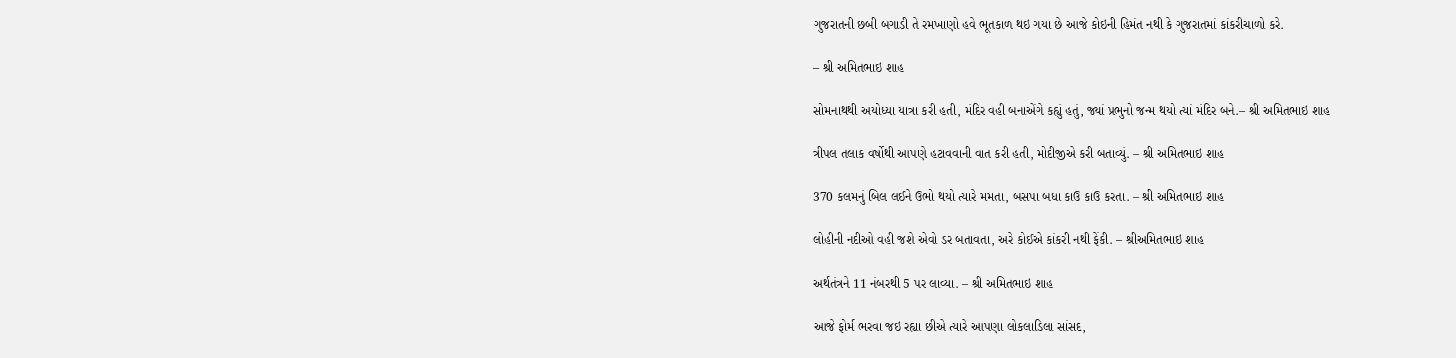ગુજરાતની છબી બગાડી તે રમખાણો હવે ભૂતકાળ થઇ ગયા છે આજે કોઇની હિમંત નથી કે ગુજરાતમાં કાંકરીચાળો કરે.

– શ્રી અમિતભાઇ શાહ

સોમનાથથી અયોધ્યા યાત્રા કરી હતી, મંદિર વહી બનાએંગે કહ્યું હતું, જ્યાં પ્રભુનો જન્મ થયો ત્યાં મંદિર બને.– શ્રી અમિતભાઇ શાહ

ત્રીપલ તલાક વર્ષોથી આપણે હટાવવાની વાત કરી હતી, મોદીજીએ કરી બતાવ્યું. – શ્રી અમિતભાઇ શાહ

370 કલમનું બિલ લઈને ઉભો થયો ત્યારે મમતા, બસપા બધા કાઉ કાઉ કરતા. – શ્રી અમિતભાઇ શાહ

લોહીની નદીઓ વહી જશે એવો ડર બતાવતા, અરે કોઈએ કાંકરી નથી ફેંકી. – શ્રીઅમિતભાઇ શાહ

અર્થતંત્રને 11 નંબરથી 5 પર લાવ્યા. – શ્રી અમિતભાઇ શાહ

આજે ફોર્મ ભરવા જઇ રહ્યા છીએ ત્યારે આપણા લોકલાડિલા સાંસદ,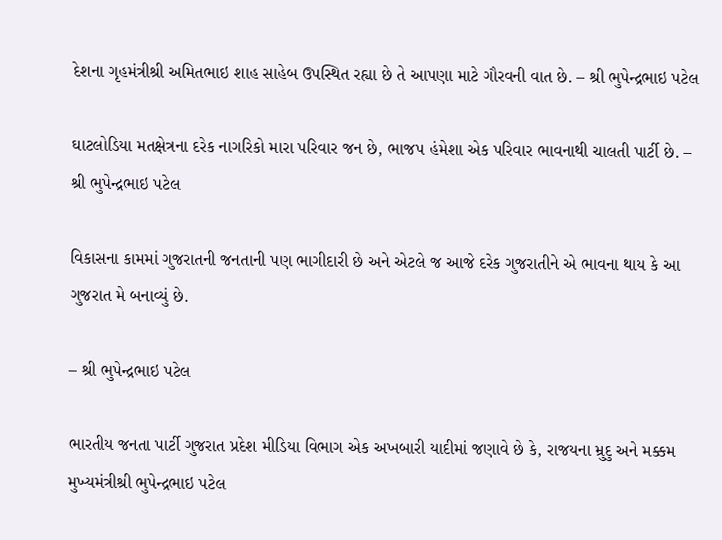દેશના ગૃહમંત્રીશ્રી અમિતભાઇ શાહ સાહેબ ઉપસ્થિત રહ્યા છે તે આપણા માટે ગૌરવની વાત છે. – શ્રી ભુપેન્દ્રભાઇ પટેલ

ઘાટલોડિયા મતક્ષેત્રના દરેક નાગરિકો મારા પરિવાર જન છે, ભાજપ હંમેશા એક પરિવાર ભાવનાથી ચાલતી પાર્ટી છે. – શ્રી ભુપેન્દ્રભાઇ પટેલ

વિકાસના કામમાં ગુજરાતની જનતાની પણ ભાગીદારી છે અને એટલે જ આજે દરેક ગુજરાતીને એ ભાવના થાય કે આ ગુજરાત મે બનાવ્યું છે.

– શ્રી ભુપેન્દ્રભાઇ પટેલ

ભારતીય જનતા પાર્ટી ગુજરાત પ્રદેશ મીડિયા વિભાગ એક અખબારી યાદીમાં જણાવે છે કે, રાજયના મ્રુદુ અને મક્કમ મુખ્યમંત્રીશ્રી ભુપેન્દ્રભાઇ પટેલ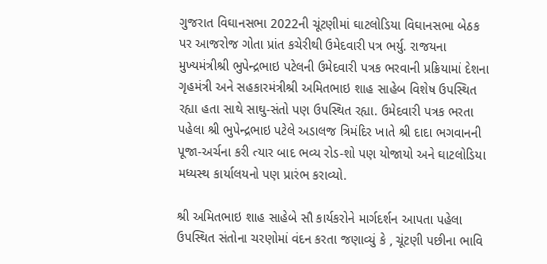ગુજરાત વિઘાનસભા 2022ની ચૂંટણીમાં ઘાટલોડિયા વિઘાનસભા બેઠક પર આજરોજ ગોતા પ્રાંત કચેરીથી ઉમેદવારી પત્ર ભર્યુ. રાજયના મુખ્યમંત્રીશ્રી ભુપેન્દ્રભાઇ પટેલની ઉમેદવારી પત્રક ભરવાની પ્રક્રિયામાં દેશના ગૃહમંત્રી અને સહકારમંત્રીશ્રી અમિતભાઇ શાહ સાહેબ વિશેષ ઉપસ્થિત રહ્યા હતા સાથે સાઘુ-સંતો પણ ઉપસ્થિત રહ્યા. ઉમેદવારી પત્રક ભરતા પહેલા શ્રી ભુપેન્દ્રભાઇ પટેલે અડાલજ ત્રિમંદિર ખાતે શ્રી દાદા ભગવાનની પૂજા-અર્ચના કરી ત્યાર બાદ ભવ્ય રોડ-શો પણ યોજાયો અને ઘાટલોડિયા મધ્યસ્થ કાર્યાલયનો પણ પ્રારંભ કરાવ્યો.

શ્રી અમિતભાઇ શાહ સાહેબે સૌ કાર્યકરોને માર્ગદર્શન આપતા પહેલા ઉપસ્થિત સંતોના ચરણોમાં વંદન કરતા જણાવ્યું કે , ચૂંટણી પછીના ભાવિ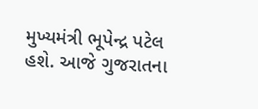મુખ્યમંત્રી ભૂપેન્દ્ર પટેલ હશે. આજે ગુજરાતના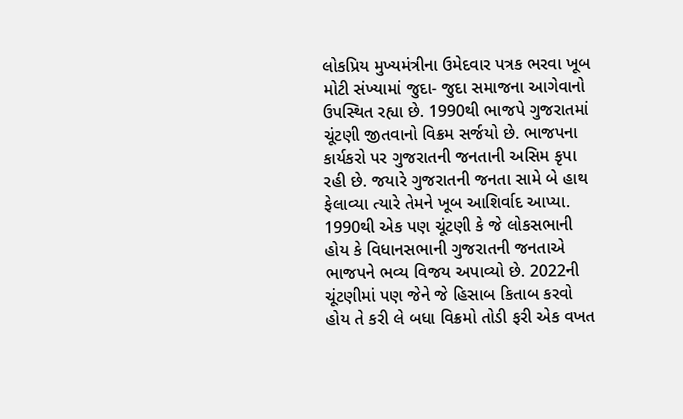લોકપ્રિય મુખ્યમંત્રીના ઉમેદવાર પત્રક ભરવા ખૂબ મોટી સંખ્યામાં જુદા- જુદા સમાજના આગેવાનો ઉપસ્થિત રહ્યા છે. 1990થી ભાજપે ગુજરાતમાં ચૂંટણી જીતવાનો વિક્રમ સર્જયો છે. ભાજપના કાર્યકરો પર ગુજરાતની જનતાની અસિમ કૃપા રહી છે. જયારે ગુજરાતની જનતા સામે બે હાથ ફેલાવ્યા ત્યારે તેમને ખૂબ આશિર્વાદ આપ્યા. 1990થી એક પણ ચૂંટણી કે જે લોકસભાની હોય કે વિધાનસભાની ગુજરાતની જનતાએ ભાજપને ભવ્ય વિજય અપાવ્યો છે. 2022ની ચૂંટણીમાં પણ જેને જે હિસાબ કિતાબ કરવો હોય તે કરી લે બધા વિક્રમો તોડી ફરી એક વખત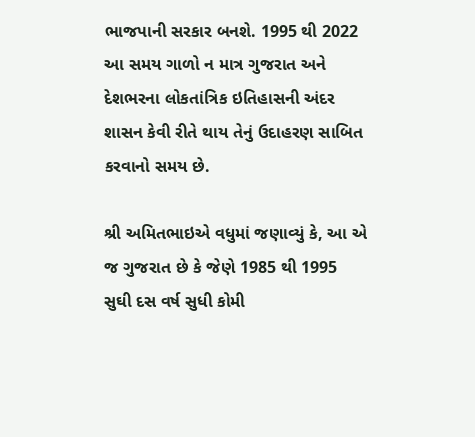ભાજપાની સરકાર બનશે. 1995 થી 2022 આ સમય ગાળો ન માત્ર ગુજરાત અને દેશભરના લોકતાંત્રિક ઇતિહાસની અંદર શાસન કેવી રીતે થાય તેનું ઉદાહરણ સાબિત કરવાનો સમય છે.

શ્રી અમિતભાઇએ વધુમાં જણાવ્યું કે, આ એ જ ગુજરાત છે કે જેણે 1985 થી 1995 સુઘી દસ વર્ષ સુધી કોમી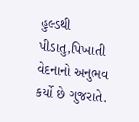હુલ્ડથી પીડાતુ,પિખાતી વેદનાનો અનુભવ કર્યો છે ગુજરાતે.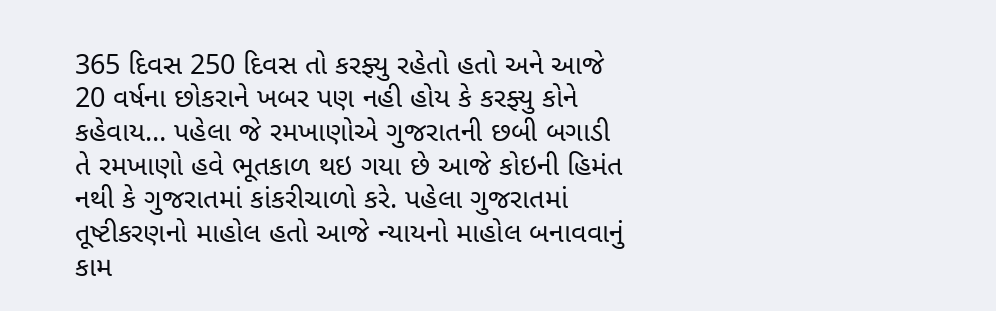365 દિવસ 250 દિવસ તો કરફ્યુ રહેતો હતો અને આજે 20 વર્ષના છોકરાને ખબર પણ નહી હોય કે કરફ્યુ કોને કહેવાય… પહેલા જે રમખાણોએ ગુજરાતની છબી બગાડી તે રમખાણો હવે ભૂતકાળ થઇ ગયા છે આજે કોઇની હિમંત નથી કે ગુજરાતમાં કાંકરીચાળો કરે. પહેલા ગુજરાતમાં તૂષ્ટીકરણનો માહોલ હતો આજે ન્યાયનો માહોલ બનાવવાનું કામ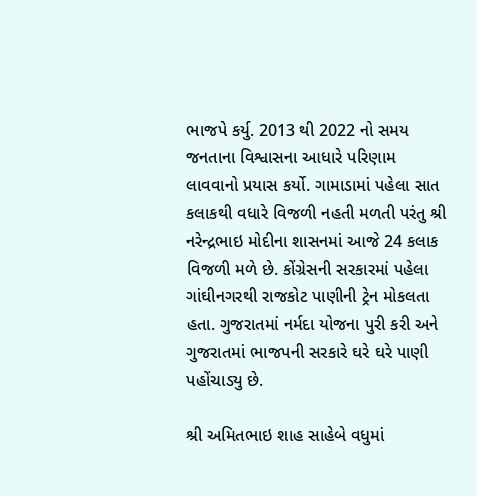ભાજપે કર્યુ. 2013 થી 2022 નો સમય જનતાના વિશ્વાસના આધારે પરિણામ લાવવાનો પ્રયાસ કર્યો. ગામાડામાં પહેલા સાત કલાકથી વધારે વિજળી નહતી મળતી પરંતુ શ્રી નરેન્દ્રભાઇ મોદીના શાસનમાં આજે 24 કલાક વિજળી મળે છે. કોંગ્રેસની સરકારમાં પહેલા ગાંઘીનગરથી રાજકોટ પાણીની ટ્રેન મોકલતા હતા. ગુજરાતમાં નર્મદા યોજના પુરી કરી અને ગુજરાતમાં ભાજપની સરકારે ઘરે ઘરે પાણી પહોંચાડ્યુ છે.

શ્રી અમિતભાઇ શાહ સાહેબે વધુમાં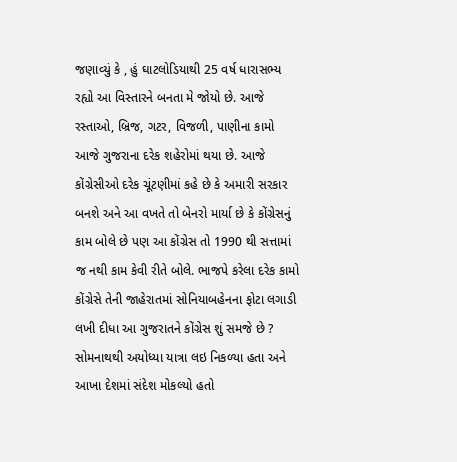જણાવ્યું કે , હું ઘાટલોડિયાથી 25 વર્ષ ધારાસભ્ય રહ્યો આ વિસ્તારને બનતા મે જોયો છે. આજે રસ્તાઓ, બ્રિજ, ગટર, વિજળી, પાણીના કામો આજે ગુજરાના દરેક શહેરોમાં થયા છે. આજે કોંગ્રેસીઓ દરેક ચૂંટણીમાં કહે છે કે અમારી સરકાર બનશે અને આ વખતે તો બેનરો માર્યા છે કે કોંગ્રેસનું કામ બોલે છે પણ આ કોંગ્રેસ તો 1990 થી સત્તામાં જ નથી કામ કેવી રીતે બોલે. ભાજપે કરેલા દરેક કામો કોંગ્રેસે તેની જાહેરાતમાં સોનિયાબહેનના ફોટા લગાડી લખી દીધા આ ગુજરાતને કોંગ્રેસ શું સમજે છે ? સોમનાથથી અયોધ્યા યાત્રા લઇ નિકળ્યા હતા અને આખા દેશમાં સંદેશ મોકલ્યો હતો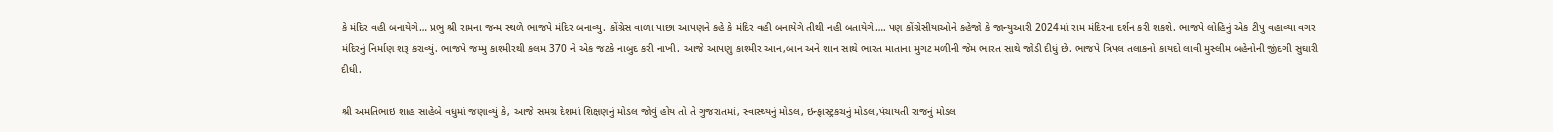કે મંદિર વહી બનાયેગે… પ્રભુ શ્રી રામના જન્મ સ્થળે ભાજપે મંદિર બનાવ્યુ. કોંગ્રેસ વાળા પાછા આપણને કહે કે મંદિર વહી બનાયેગે તીથી નહી બતાયેગે…. પણ કોંગ્રેસીયાઓને કહેજો કે જાન્યુઆરી 2024માં રામ મંદિરના દર્શન કરી શકશે. ભાજપે લોહિનું એક ટીપુ વહાવ્યા વગર મંદિરનું નિર્માણ શરૂ કરાવ્યું. ભાજપે જમ્મુ કાશ્મીરથી કલમ 370 ને એક જટકે નાબુદ કરી નાખી. આજે આપણુ કાશ્મીર આન,બાન અને શાન સાથે ભારત માતાના મુગટ મળીની જેમ ભારત સાથે જોડી દીધું છે. ભાજપે ત્રિપલ તલાકનો કાયદો લાવી મુસ્લીમ બહેનોની જીંદગી સુઘારી દીધી.

શ્રી અમતિભાઇ શાહ સાહેબે વધુમાં જણાવ્યું કે, આજે સમગ્ર દેશમાં શિક્ષણનું મોડલ જોવું હોય તો તે ગુજરાતમાં, સ્વાસ્થ્યનું મોડલ, ઇન્ફાસ્ટ્રકચનું મોડલ,પંચાયતી રાજનું મોડલ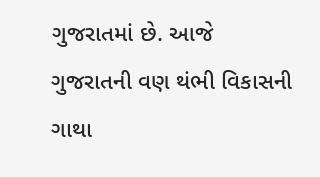ગુજરાતમાં છે. આજે ગુજરાતની વણ થંભી વિકાસની ગાથા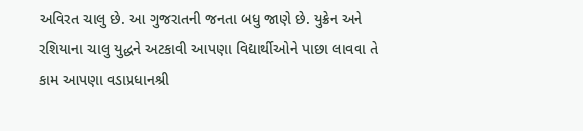અવિરત ચાલુ છે. આ ગુજરાતની જનતા બધુ જાણે છે. યુક્રેન અને રશિયાના ચાલુ યુદ્ધને અટકાવી આપણા વિદ્યાર્થીઓને પાછા લાવવા તે કામ આપણા વડાપ્રધાનશ્રી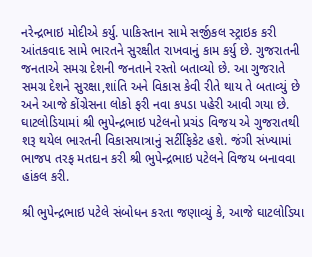નરેન્દ્રભાઇ મોદીએ કર્યુ. પાકિસ્તાન સામે સર્જીકલ સ્ટ્રાઇક કરી આંતકવાદ સામે ભારતને સુરક્ષીત રાખવાનું કામ કર્યુ છે. ગુજરાતની જનતાએ સમગ્ર દેશની જનતાને રસ્તો બતાવ્યો છે. આ ગુજરાતે સમગ્ર દેશને સુરક્ષા,શાંતિ અને વિકાસ કેવી રીતે થાય તે બતાવ્યું છે અને આજે કોંગ્રેસના લોકો ફરી નવા કપડા પહેરી આવી ગયા છે. ઘાટલોડિયામાં શ્રી ભુપેન્દ્રભાઇ પટેલનો પ્રચંડ વિજય એ ગુજરાતથી શરૂ થયેલ ભારતની વિકાસયાત્રાનું સર્ટીફિકેટ હશે. જંગી સંખ્યામાં ભાજપ તરફ મતદાન કરી શ્રી ભુપેન્દ્રભાઇ પટેલને વિજય બનાવવા હાંકલ કરી.

શ્રી ભુપેન્દ્રભાઇ પટેલે સંબોધન કરતા જણાવ્યું કે, આજે ઘાટલોડિયા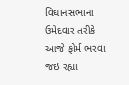વિઘાનસભાના ઉમેદવાર તરીકે આજે ફોર્મ ભરવા જઇ રહ્યા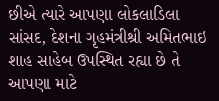છીએ ત્યારે આપણા લોકલાડિલા સાંસદ, દેશના ગૃહમંત્રીશ્રી અમિતભાઇ શાહ સાહેબ ઉપસ્થિત રહ્યા છે તે આપણા માટે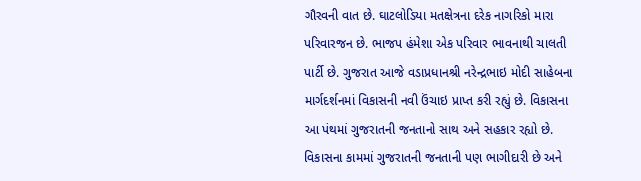ગૌરવની વાત છે. ઘાટલોડિયા મતક્ષેત્રના દરેક નાગરિકો મારા પરિવારજન છે. ભાજપ હંમેશા એક પરિવાર ભાવનાથી ચાલતી પાર્ટી છે. ગુજરાત આજે વડાપ્રધાનશ્રી નરેન્દ્રભાઇ મોદી સાહેબના માર્ગદર્શનમાં વિકાસની નવી ઉંચાઇ પ્રાપ્ત કરી રહ્યું છે. વિકાસના આ પંથમાં ગુજરાતની જનતાનો સાથ અને સહકાર રહ્યો છે. વિકાસના કામમાં ગુજરાતની જનતાની પણ ભાગીદારી છે અને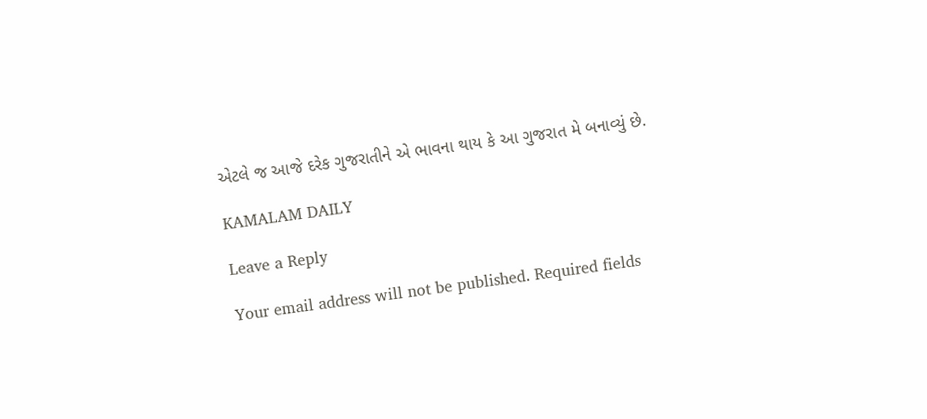એટલે જ આજે દરેક ગુજરાતીને એ ભાવના થાય કે આ ગુજરાત મે બનાવ્યું છે.

KAMALAM DAILY

Leave a Reply

Your email address will not be published. Required fields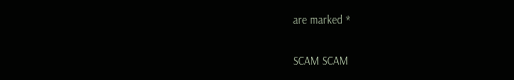are marked *

SCAM SCAM